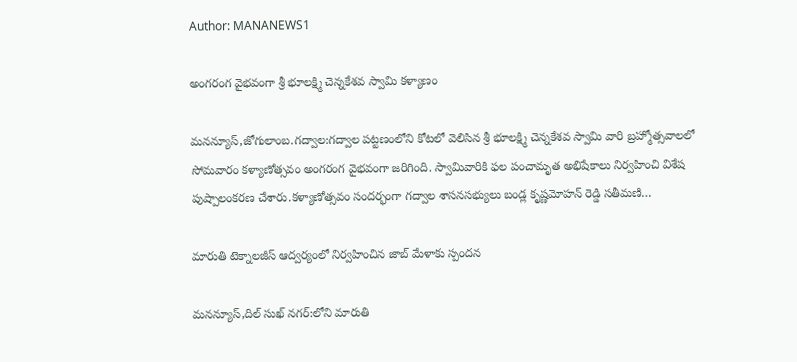Author: MANANEWS1

అంగరంగ వైభవంగా శ్రీ భూలక్ష్మి చెన్నకేశవ స్వామి కళ్యాణం

మనన్యూస్,జోగులాంబ.గద్వాల:గద్వాల పట్టణంలోని కోటలో వెలిసిన శ్రీ భూలక్ష్మి చెన్నకేశవ స్వామి వారి బ్రహ్మోత్సవాలలో సోమవారం కళ్యాణోత్సవం అంగరంగ వైభవంగా జరిగింది. స్వామివారికి ఫల పంచామృత అభిషేకాలు నిర్వహించి విశేష పుష్పాలంకరణ చేశారు.కళ్యాణోత్సవం సందర్భంగా గద్వాల శాసనసభ్యులు బండ్ల కృష్ణమోహన్ రెడ్డి సతీమణి…

మారుతి టెక్నాలజీస్ ఆద్వర్యంలో నిర్వహించిన జాబ్ మేళాకు స్పందన

మనన్యూస్,దిల్ సుఖ్ నగర్:లోని మారుతి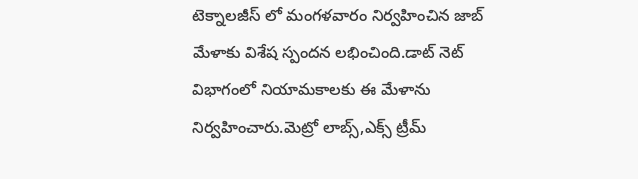టెక్నాలజీస్ లో మంగళవారం నిర్వహించిన జాబ్ మేళాకు విశేష స్పందన లభించింది.డాట్ నెట్ విభాగంలో నియామకాలకు ఈ మేళాను నిర్వహించారు.మెట్రో లాబ్స్,ఎక్స్ ట్రీమ్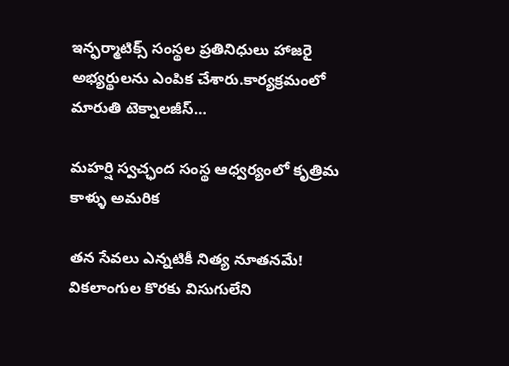ఇన్ఫర్మాటిక్స్ సంస్థల ప్రతినిధులు హాజరై అభ్యర్థులను ఎంపిక చేశారు.కార్యక్రమంలో మారుతి టెక్నాలజీస్…

మహర్షి స్వచ్ఛంద సంస్థ ఆధ్వర్యంలో కృత్రిమ కాళ్ళు అమరిక

తన సేవలు ఎన్నటికీ నిత్య నూతనమే! వికలాంగుల కొరకు విసుగులేని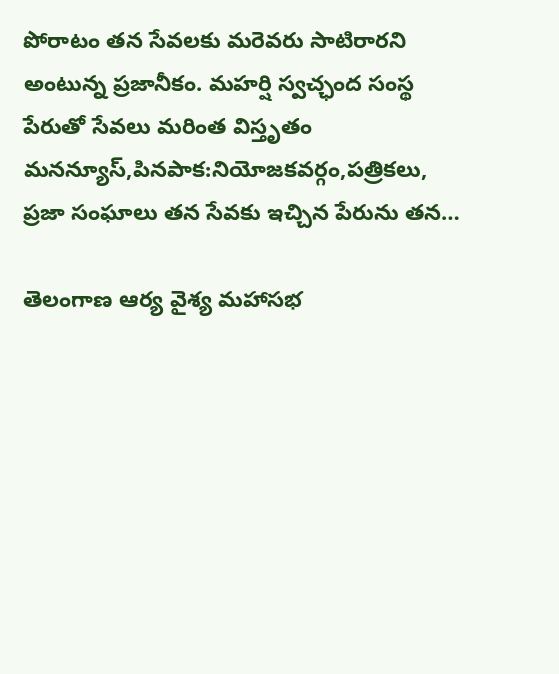పోరాటం తన సేవలకు మరెవరు సాటిరారని అంటున్న ప్రజానీకం. మహర్షి స్వచ్ఛంద సంస్థ పేరుతో సేవలు మరింత విస్తృతం మనన్యూస్,పినపాక:నియోజకవర్గం,పత్రికలు, ప్రజా సంఘాలు తన సేవకు ఇచ్చిన పేరును తన…

తెలంగాణ ఆర్య వైశ్య మహాసభ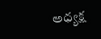అధ్యక్ష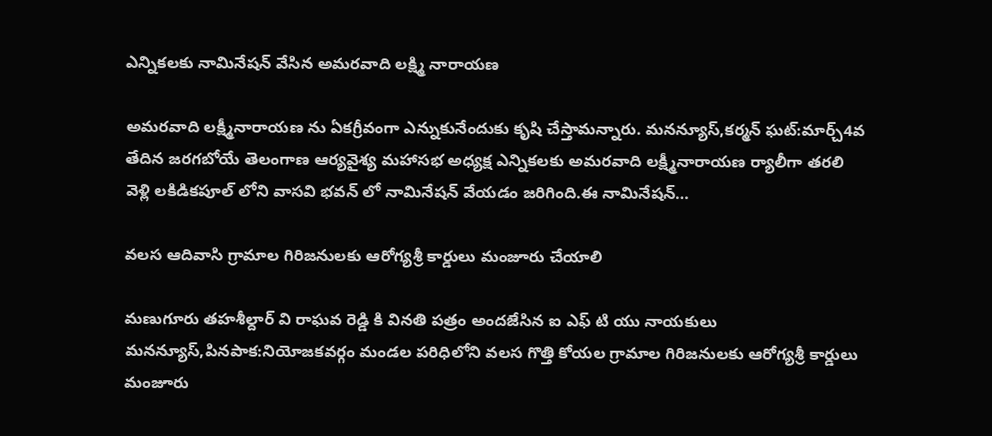ఎన్నికలకు నామినేషన్ వేసిన అమరవాది లక్ష్మి నారాయణ

అమరవాది లక్ష్మీనారాయణ ను ఏకగ్రీవంగా ఎన్నుకునేందుకు కృషి చేస్తామన్నారు. మనన్యూస్,కర్మన్ ఘట్:మార్చ్4వ తేదిన జరగబోయే తెలంగాణ ఆర్యవైశ్య మహాసభ అధ్యక్ష ఎన్నికలకు అమరవాది లక్ష్మీనారాయణ ర్యాలీగా తరలి వెళ్లి లకిడికపూల్ లోని వాసవి భవన్ లో నామినేషన్ వేయడం జరిగింది.ఈ నామినేషన్…

వలస ఆదివాసి గ్రామాల గిరిజనులకు ఆరోగ్యశ్రీ కార్డులు మంజూరు చేయాలి

మణుగూరు తహశీల్దార్ వి రాఘవ రెడ్డి కి వినతి పత్రం అందజేసిన ఐ ఎఫ్ టి యు నాయకులు మనన్యూస్,పినపాక:నియోజకవర్గం మండల పరిధిలోని వలస గొత్తి కోయల గ్రామాల గిరిజనులకు ఆరోగ్యశ్రీ కార్డులు మంజూరు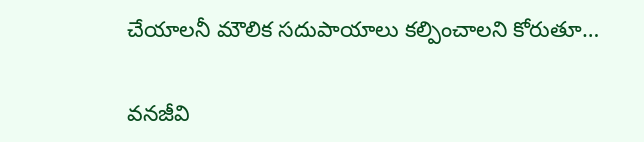చేయాలనీ మౌలిక సదుపాయాలు కల్పించాలని కోరుతూ…

వనజీవి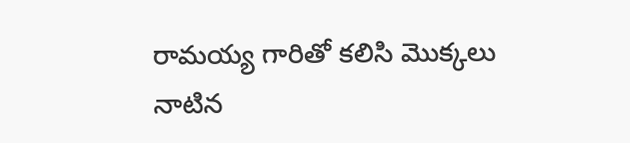రామయ్య గారితో కలిసి మొక్కలు నాటిన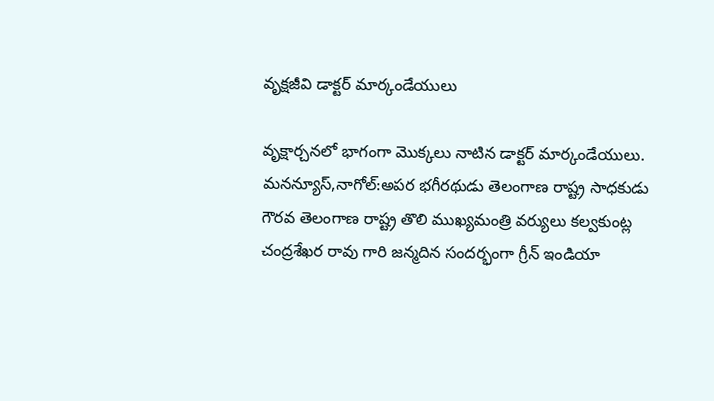వృక్షజీవి డాక్టర్ మార్కండేయులు

వృక్షార్చనలో భాగంగా మొక్కలు నాటిన డాక్టర్ మార్కండేయులు. మనన్యూస్,నాగోల్:అపర భగీరథుడు తెలంగాణ రాష్ట్ర సాధకుడు గౌరవ తెలంగాణ రాష్ట్ర తొలి ముఖ్యమంత్రి వర్యులు కల్వకుంట్ల చంద్రశేఖర రావు గారి జన్మదిన సందర్భంగా గ్రీన్ ఇండియా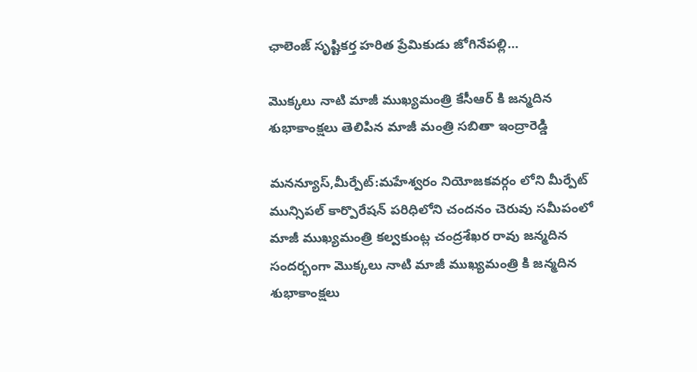ఛాలెంజ్ సృష్టికర్త హరిత ప్రేమికుడు జోగినేపల్లి…

మొక్కలు నాటి మాజీ ముఖ్యమంత్రి కేసీఆర్ కి జన్మదిన శుభాకాంక్షలు తెలిపిన మాజీ మంత్రి సబితా ఇంద్రారెడ్డి

మనన్యూస్,మీర్పేట్:మహేశ్వరం నియోజకవర్గం లోని మీర్పేట్ మున్సిపల్ కార్పొరేషన్ పరిధిలోని చందనం చెరువు సమీపంలో మాజీ ముఖ్యమంత్రి కల్వకుంట్ల చంద్రశేఖర రావు జన్మదిన సందర్భంగా మొక్కలు నాటి మాజీ ముఖ్యమంత్రి కి జన్మదిన శుభాకాంక్షలు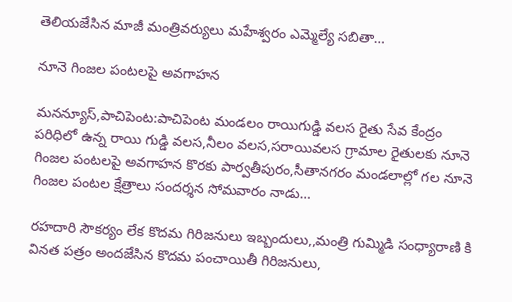తెలియజేసిన మాజీ మంత్రివర్యులు మహేశ్వరం ఎమ్మెల్యే సబితా…

నూనె గింజల పంటలపై అవగాహన

మనన్యూస్,పాచిపెంట:పాచిపెంట మండలం రాయిగుడ్డి వలస రైతు సేవ కేంద్రం పరిధిలో ఉన్న రాయి గుడ్డి వలస,నీలం వలస,సరాయివలస గ్రామాల రైతులకు నూనె గింజల పంటలపై అవగాహన కొరకు పార్వతీపురం,సీతానగరం మండలాల్లో గల నూనె గింజల పంటల క్షేత్రాలు సందర్శన సోమవారం నాడు…

రహదారి సౌకర్యం లేక కొదమ గిరిజనులు ఇబ్బందులు,,మంత్రి గుమ్మిడి సంధ్యారాణి కి వినత పత్రం అందజేసిన కొదమ పంచాయితీ గిరిజనులు,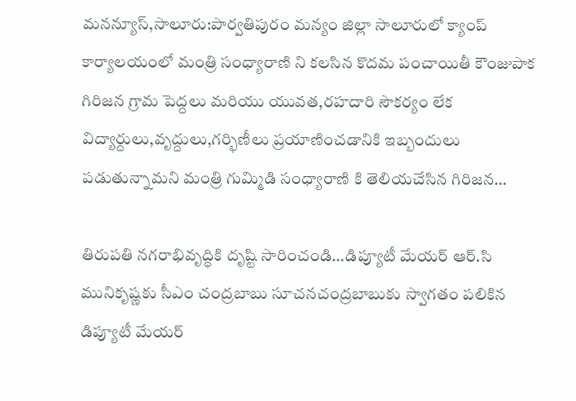మనన్యూస్,సాలూరు:పార్వతిపురం మన్యం జిల్లా సాలూరులో క్యాంప్ కార్యాలయంలో మంత్రి సంధ్యారాణి ని కలసిన కొదమ పంచాయితీ కౌంజుపాక గిరిజన గ్రామ పెద్దలు మరియు యువత,రహదారి సౌకర్యం లేక విద్యార్దులు,వృద్దులు,గర్భిణీలు ప్రయాణించడానికి ఇబ్బందులు పడుతున్నామని మంత్రి గుమ్మిడి సంధ్యారాణి కి తెలియచేసిన గిరిజన…

తిరుపతి నగరాభివృద్ధికి దృష్టి సారించండి…డిప్యూటీ మేయర్ ఆర్.సి మునికృష్ణకు సీఎం చంద్రబాబు సూచనచంద్రబాబుకు స్వాగతం పలికిన డిప్యూటీ మేయర్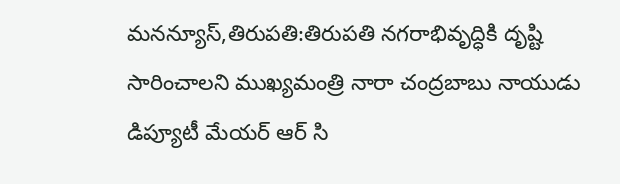మనన్యూస్,తిరుపతి:తిరుపతి నగరాభివృద్ధికి దృష్టి సారించాలని ముఖ్యమంత్రి నారా చంద్రబాబు నాయుడు డిప్యూటీ మేయర్ ఆర్ సి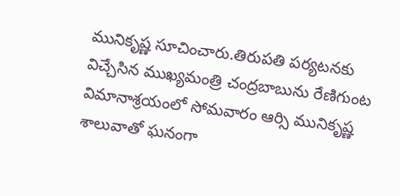మునికృష్ణ సూచించారు.తిరుపతి పర్యటనకు విచ్చేసిన ముఖ్యమంత్రి చంద్రబాబును రేణిగుంట విమానాశ్రయంలో సోమవారం ఆర్సి మునికృష్ణ శాలువాతో ఘనంగా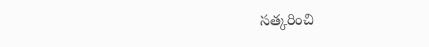సత్కరించి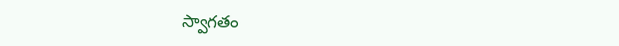స్వాగతం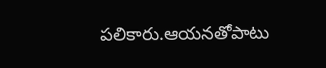పలికారు.ఆయనతోపాటు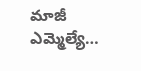మాజీ ఎమ్మెల్యే…